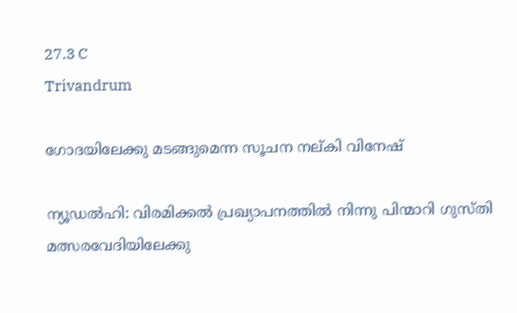27.3 C
Trivandrum

ഗോദയിലേക്കു മടങ്ങുമെന്ന സൂചന നല്കി വിനേഷ്

ന്യൂഡല്‍ഹി: വിരമിക്കല്‍ പ്രഖ്യാപനത്തില്‍ നിന്നു പിന്മാറി ഗുസ്തി മത്സരവേദിയിലേക്കു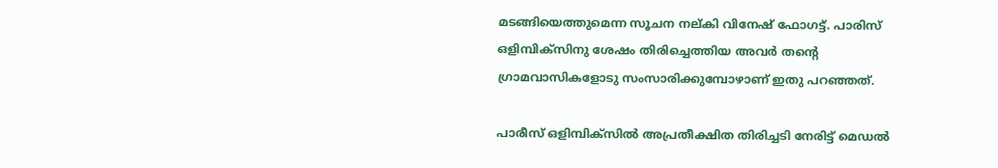മടങ്ങിയെത്തുമെന്ന സൂചന നല്കി വിനേഷ് ഫോഗട്ട്. പാരിസ് ഒളിമ്പിക്‌സിനു ശേഷം തിരിച്ചെത്തിയ അവര്‍ തന്റെ ഗ്രാമവാസികളോടു സംസാരിക്കുമ്പോഴാണ് ഇതു പറഞ്ഞത്.

പാരീസ് ഒളിമ്പിക്സില്‍ അപ്രതീക്ഷിത തിരിച്ചടി നേരിട്ട് മെഡല്‍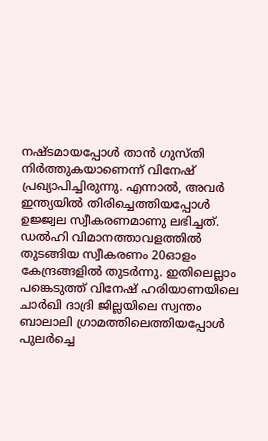നഷ്ടമായപ്പോള്‍ താന്‍ ഗുസ്തി നിര്‍ത്തുകയാണെന്ന് വിനേഷ് പ്രഖ്യാപിച്ചിരുന്നു. എന്നാല്‍, അവര്‍ ഇന്ത്യയില്‍ തിരിച്ചെത്തിയപ്പോള്‍ ഉജ്ജ്വല സ്വീകരണമാണു ലഭിച്ചത്. ഡല്‍ഹി വിമാനത്താവളത്തില്‍ തുടങ്ങിയ സ്വീകരണം 20ഓളം കേന്ദ്രങ്ങളില്‍ തുടര്‍ന്നു. ഇതിലെല്ലാം പങ്കെടുത്ത് വിനേഷ് ഹരിയാണയിലെ ചാര്‍ഖി ദാദ്രി ജില്ലയിലെ സ്വന്തം ബാലാലി ഗ്രാമത്തിലെത്തിയപ്പോള്‍ പുലര്‍ച്ചെ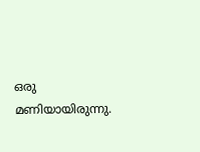ഒരു മണിയായിരുന്നു.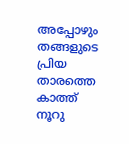അപ്പോഴും തങ്ങളുടെ പ്രിയ താരത്തെ കാത്ത് നൂറു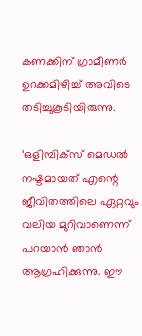കണക്കിന് ഗ്രാമീണര്‍ ഉറക്കമിഴിച്ച് അവിടെ തടിച്ചുകൂടിയിരുന്നു.

‘ഒളിമ്പിക്‌സ് മെഡല്‍ നഷ്ടമായത് എന്റെ ജീവിതത്തിലെ ഏറ്റവും വലിയ മുറിവാണെന്ന് പറയാന്‍ ഞാന്‍ ആഗ്രഹിക്കുന്നു. ഈ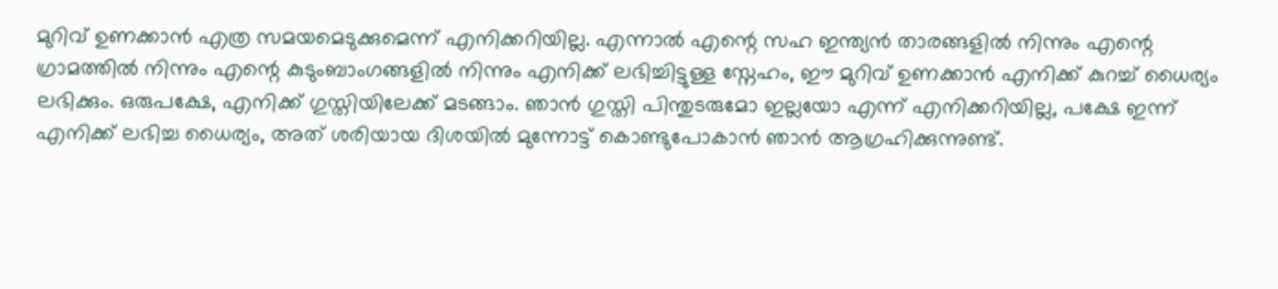മുറിവ് ഉണക്കാന്‍ എത്ര സമയമെടുക്കുമെന്ന് എനിക്കറിയില്ല. എന്നാല്‍ എന്റെ സഹ ഇന്ത്യന്‍ താരങ്ങളില്‍ നിന്നും എന്റെ ഗ്രാമത്തില്‍ നിന്നും എന്റെ കുടുംബാംഗങ്ങളില്‍ നിന്നും എനിക്ക് ലഭിച്ചിട്ടുള്ള സ്നേഹം, ഈ മുറിവ് ഉണക്കാന്‍ എനിക്ക് കുറച്ച് ധൈര്യം ലഭിക്കും. ഒരുപക്ഷേ, എനിക്ക് ഗുസ്തിയിലേക്ക് മടങ്ങാം. ഞാന്‍ ഗുസ്തി പിന്തുടരുമോ ഇല്ലയോ എന്ന് എനിക്കറിയില്ല, പക്ഷേ ഇന്ന് എനിക്ക് ലഭിച്ച ധൈര്യം, അത് ശരിയായ ദിശയില്‍ മുന്നോട്ട് കൊണ്ടുപോകാന്‍ ഞാന്‍ ആഗ്രഹിക്കുന്നുണ്ട്.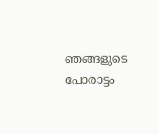ഞങ്ങളുടെ പോരാട്ടം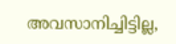അവസാനിച്ചിട്ടില്ല,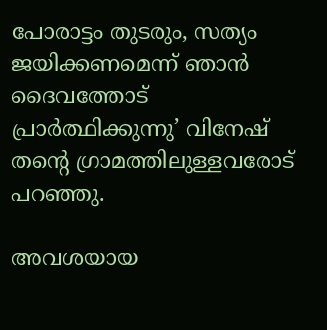പോരാട്ടം തുടരും, സത്യം ജയിക്കണമെന്ന് ഞാന്‍ ദൈവത്തോട് പ്രാര്‍ത്ഥിക്കുന്നു’ വിനേഷ് തന്റെ ഗ്രാമത്തിലുള്ളവരോട് പറഞ്ഞു.

അവശയായ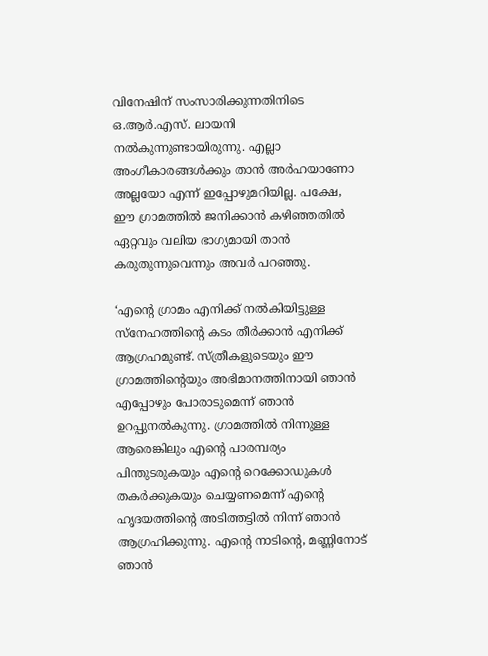വിനേഷിന് സംസാരിക്കുന്നതിനിടെ ഒ.ആര്‍.എസ്. ലായനി നല്‍കുന്നുണ്ടായിരുന്നു. എല്ലാ അംഗീകാരങ്ങള്‍ക്കും താന്‍ അര്‍ഹയാണോ അല്ലയോ എന്ന് ഇപ്പോഴുമറിയില്ല. പക്ഷേ, ഈ ഗ്രാമത്തില്‍ ജനിക്കാന്‍ കഴിഞ്ഞതില്‍ ഏറ്റവും വലിയ ഭാഗ്യമായി താന്‍ കരുതുന്നുവെന്നും അവര്‍ പറഞ്ഞു.

‘എന്റെ ഗ്രാമം എനിക്ക് നല്‍കിയിട്ടുള്ള സ്നേഹത്തിന്റെ കടം തീര്‍ക്കാന്‍ എനിക്ക് ആഗ്രഹമുണ്ട്. സ്ത്രീകളുടെയും ഈ ഗ്രാമത്തിന്റെയും അഭിമാനത്തിനായി ഞാന്‍ എപ്പോഴും പോരാടുമെന്ന് ഞാന്‍ ഉറപ്പുനല്‍കുന്നു. ഗ്രാമത്തില്‍ നിന്നുള്ള ആരെങ്കിലും എന്റെ പാരമ്പര്യം പിന്തുടരുകയും എന്റെ റെക്കോഡുകള്‍ തകര്‍ക്കുകയും ചെയ്യണമെന്ന് എന്റെ ഹൃദയത്തിന്റെ അടിത്തട്ടില്‍ നിന്ന് ഞാന്‍ ആഗ്രഹിക്കുന്നു. എന്റെ നാടിന്റെ, മണ്ണിനോട് ഞാന്‍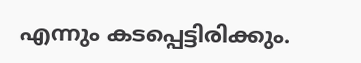എന്നും കടപ്പെട്ടിരിക്കും.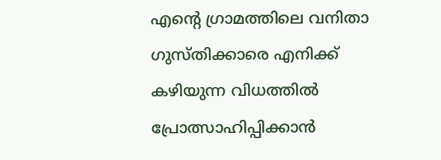എന്റെ ഗ്രാമത്തിലെ വനിതാ ഗുസ്തിക്കാരെ എനിക്ക് കഴിയുന്ന വിധത്തില്‍ പ്രോത്സാഹിപ്പിക്കാന്‍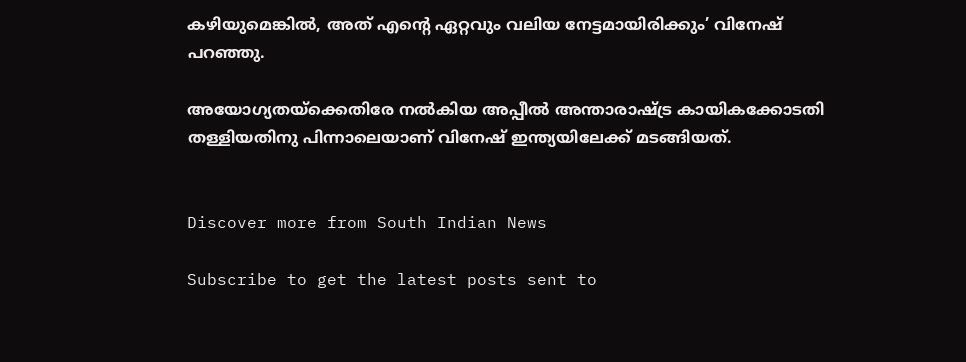കഴിയുമെങ്കില്‍, അത് എന്റെ ഏറ്റവും വലിയ നേട്ടമായിരിക്കും’ വിനേഷ് പറഞ്ഞു.

അയോഗ്യതയ്ക്കെതിരേ നല്‍കിയ അപ്പീല്‍ അന്താരാഷ്ട്ര കായികക്കോടതി തള്ളിയതിനു പിന്നാലെയാണ് വിനേഷ് ഇന്ത്യയിലേക്ക് മടങ്ങിയത്.


Discover more from South Indian News

Subscribe to get the latest posts sent to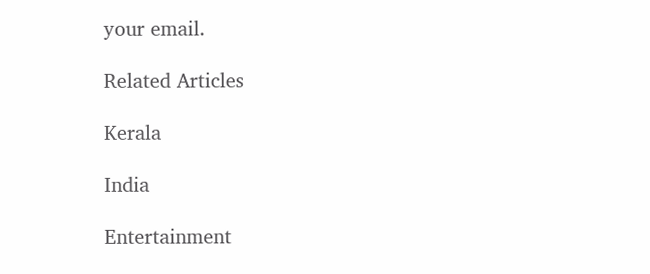your email.

Related Articles

Kerala

India

Entertainment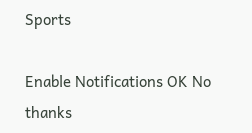Sports

Enable Notifications OK No thanks